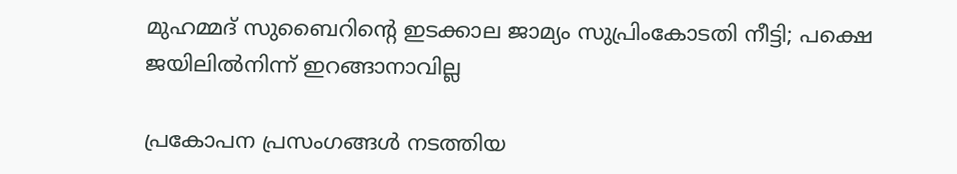മുഹമ്മദ് സുബൈറിന്റെ ഇടക്കാല ജാമ്യം സുപ്രിംകോടതി നീട്ടി; പക്ഷെ ജയിലിൽനിന്ന് ഇറങ്ങാനാവില്ല

പ്രകോപന പ്രസംഗങ്ങൾ നടത്തിയ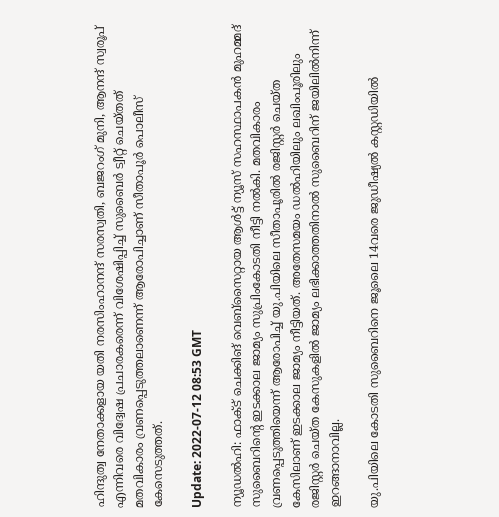ഹിന്ദുത്വ നേതാക്കളായ യതി നരസിംഹാനന്ദ് സരസ്വതി, ബജറംഗ് മുനി, ആനന്ദ് സ്വരൂപ് എന്നിവരെ വിദ്വേഷ പ്രചാരകരെന്ന് വിശേഷിപ്പിച്ച് സുബൈർ ട്വീറ്റ് ചെയ്തത് മതവികാരം വ്രണപ്പെടുത്തലാണെന്ന് ആരോപിച്ചാണ് സീതാപൂർ പൊലീസ് കേസെടുത്തത്.

Update: 2022-07-12 08:53 GMT

ന്യൂഡൽഹി: ഫാക്ട് ചെക്കിങ് വെബ്‌സൈറ്റായ ആൾട്ട് ന്യൂസ് സഹസ്ഥാപകൻ മുഹമ്മദ് സുബൈറിന്റെ ഇടക്കാല ജാമ്യം സുപ്രിംകോടതി നീട്ടി നൽകി. മതവികാരം വ്രണപ്പെടുത്തിയെന്ന് ആരോപിച്ച് യു.പിയിലെ സീതാപൂരിൽ രജിസ്റ്റർ ചെയ്ത കേസിലാണ് ഇടക്കാല ജാമ്യം നീട്ടിയത്. അതേസമയം ഡൽഹിയിലും ലഖിംപൂരിലും രജിസ്റ്റർ ചെയ്ത കേസുകളിൽ ജാമ്യം ലഭിക്കാത്തതിനാൽ സുബൈറിന് ജയിലിൽനിന്ന് ഇറങ്ങാനാവില്ല.

യു.പിയിലെ കോടതി സുബൈറിനെ ജൂലൈ 14വരെ ജുഡീഷ്യൽ കസ്റ്റഡിയിൽ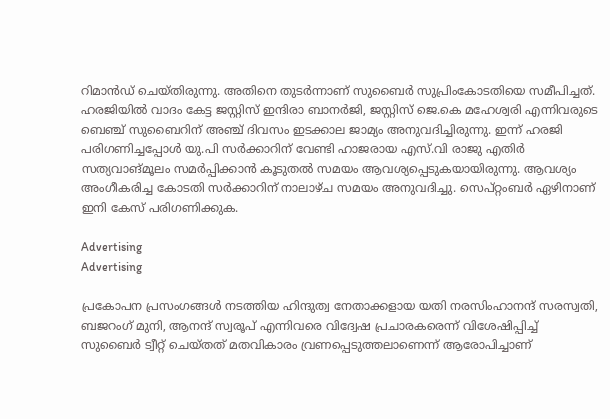റിമാൻഡ് ചെയ്തിരുന്നു. അതിനെ തുടർന്നാണ് സുബൈർ സുപ്രിംകോടതിയെ സമീപിച്ചത്. ഹരജിയിൽ വാദം കേട്ട ജസ്റ്റിസ് ഇന്ദിരാ ബാനർജി, ജസ്റ്റിസ് ജെ.കെ മഹേശ്വരി എന്നിവരുടെ ബെഞ്ച് സുബൈറിന് അഞ്ച് ദിവസം ഇടക്കാല ജാമ്യം അനുവദിച്ചിരുന്നു. ഇന്ന് ഹരജി പരിഗണിച്ചപ്പോൾ യു.പി സർക്കാറിന് വേണ്ടി ഹാജരായ എസ്.വി രാജു എതിർ സത്യവാങ്മൂലം സമർപ്പിക്കാൻ കൂടുതൽ സമയം ആവശ്യപ്പെടുകയായിരുന്നു. ആവശ്യം അംഗീകരിച്ച കോടതി സർക്കാറിന് നാലാഴ്ച സമയം അനുവദിച്ചു. സെപ്റ്റംബർ ഏഴിനാണ് ഇനി കേസ് പരിഗണിക്കുക.

Advertising
Advertising

പ്രകോപന പ്രസംഗങ്ങൾ നടത്തിയ ഹിന്ദുത്വ നേതാക്കളായ യതി നരസിംഹാനന്ദ് സരസ്വതി, ബജറംഗ് മുനി, ആനന്ദ് സ്വരൂപ് എന്നിവരെ വിദ്വേഷ പ്രചാരകരെന്ന് വിശേഷിപ്പിച്ച് സുബൈർ ട്വീറ്റ് ചെയ്തത് മതവികാരം വ്രണപ്പെടുത്തലാണെന്ന് ആരോപിച്ചാണ്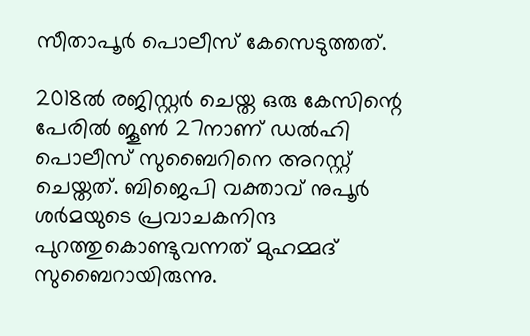സീതാപൂർ പൊലീസ് കേസെടുത്തത്.

2018ൽ രജിസ്റ്റർ ചെയ്ത ഒരു കേസിന്റെ പേരിൽ ജൂൺ 27നാണ് ഡൽഹി പൊലീസ് സുബൈറിനെ അറസ്റ്റ് ചെയ്തത്. ബിജെപി വക്താവ് നുപൂർ ശർമയുടെ പ്രവാചകനിന്ദ പുറത്തുകൊണ്ടുവന്നത് മുഹമ്മദ് സുബൈറായിരുന്നു.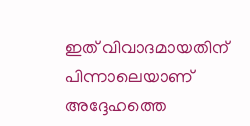ഇത് വിവാദമായതിന് പിന്നാലെയാണ് അദ്ദേഹത്തെ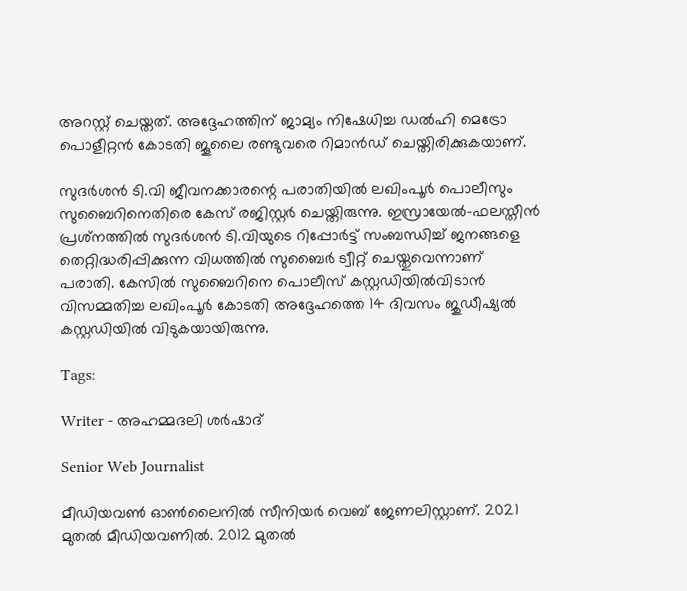അറസ്റ്റ് ചെയ്തത്. അദ്ദേഹത്തിന് ജാമ്യം നിഷേധിച്ച ഡൽഹി മെട്രോ പൊളീറ്റൻ കോടതി ജൂലൈ രണ്ടുവരെ റിമാൻഡ് ചെയ്തിരിക്കുകയാണ്.

സുദർശൻ ടി.വി ജീവനക്കാരന്റെ പരാതിയിൽ ലഖിംപൂർ പൊലീസും സുബൈറിനെതിരെ കേസ് രജിസ്റ്റർ ചെയ്തിരുന്നു. ഇസ്രായേൽ-ഫലസ്തീൻ പ്രശ്‌നത്തിൽ സുദർശൻ ടി.വിയുടെ റിപ്പോർട്ട് സംബന്ധിച്ച് ജനങ്ങളെ തെറ്റിദ്ധരിപ്പിക്കുന്ന വിധത്തിൽ സുബൈർ ട്വീറ്റ് ചെയ്തുവെന്നാണ് പരാതി. കേസിൽ സുബൈറിനെ പൊലീസ് കസ്റ്റഡിയിൽവിടാൻ വിസമ്മതിച്ച ലഖിംപൂർ കോടതി അദ്ദേഹത്തെ 14 ദിവസം ജുഡീഷ്യൽ കസ്റ്റഡിയിൽ വിടുകയായിരുന്നു.

Tags:

Writer - അഹമ്മദലി ശര്‍ഷാദ്

Senior Web Journalist

മീഡിയവൺ ഓൺലൈനിൽ സീനിയർ വെബ് ജേണലിസ്റ്റാണ്. 2021 മുതൽ മീഡിയവണിൽ. 2012 മുതൽ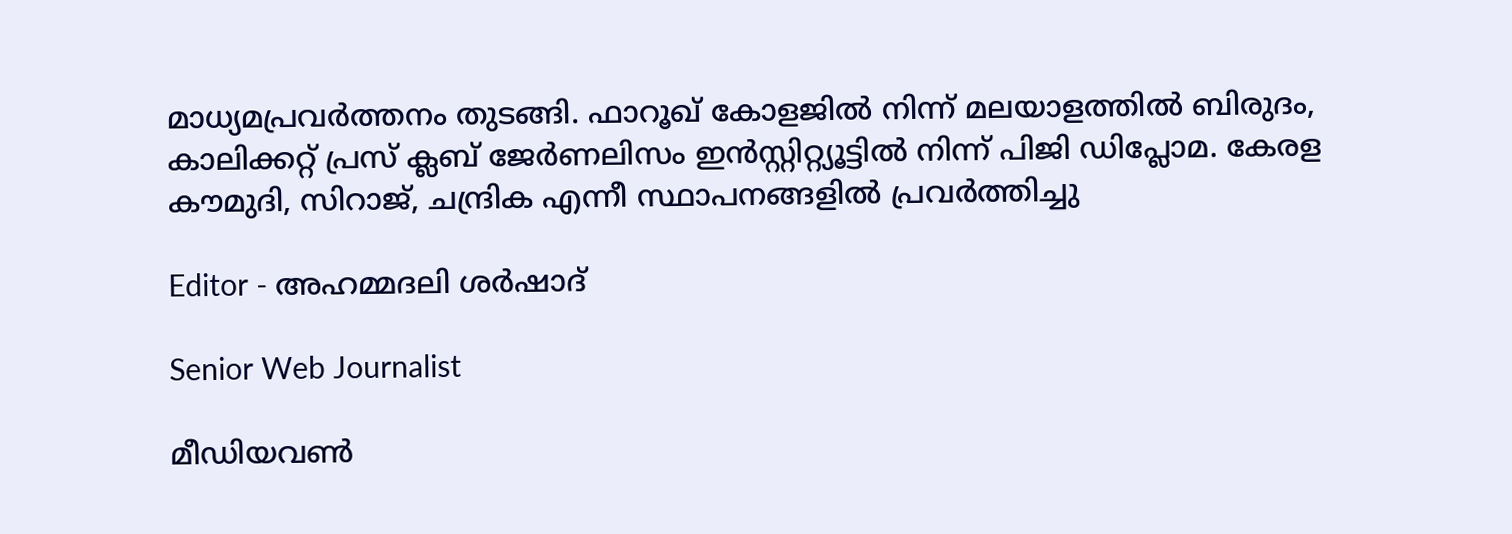മാധ്യമപ്രവർത്തനം തുടങ്ങി. ഫാറൂഖ് കോളജിൽ നിന്ന് മലയാളത്തിൽ ബിരുദം, കാലിക്കറ്റ് പ്രസ് ക്ലബ് ജേർണലിസം ഇൻസ്റ്റിറ്റ്യൂട്ടിൽ നിന്ന് പിജി ഡിപ്ലോമ. കേരള കൗമുദി, സിറാജ്, ചന്ദ്രിക എന്നീ സ്ഥാപനങ്ങളിൽ പ്രവർത്തിച്ചു

Editor - അഹമ്മദലി ശര്‍ഷാദ്

Senior Web Journalist

മീഡിയവൺ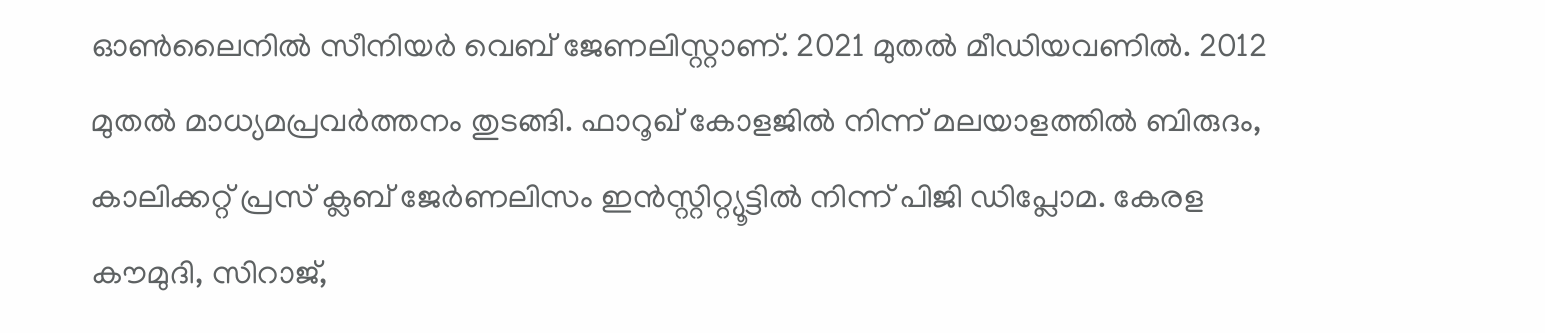ഓൺലൈനിൽ സീനിയർ വെബ് ജേണലിസ്റ്റാണ്. 2021 മുതൽ മീഡിയവണിൽ. 2012 മുതൽ മാധ്യമപ്രവർത്തനം തുടങ്ങി. ഫാറൂഖ് കോളജിൽ നിന്ന് മലയാളത്തിൽ ബിരുദം, കാലിക്കറ്റ് പ്രസ് ക്ലബ് ജേർണലിസം ഇൻസ്റ്റിറ്റ്യൂട്ടിൽ നിന്ന് പിജി ഡിപ്ലോമ. കേരള കൗമുദി, സിറാജ്,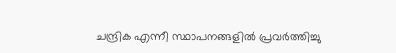ചന്ദ്രിക എന്നീ സ്ഥാപനങ്ങളിൽ പ്രവർത്തിച്ചു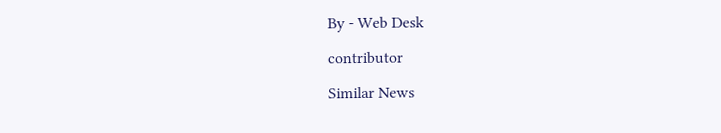By - Web Desk

contributor

Similar News